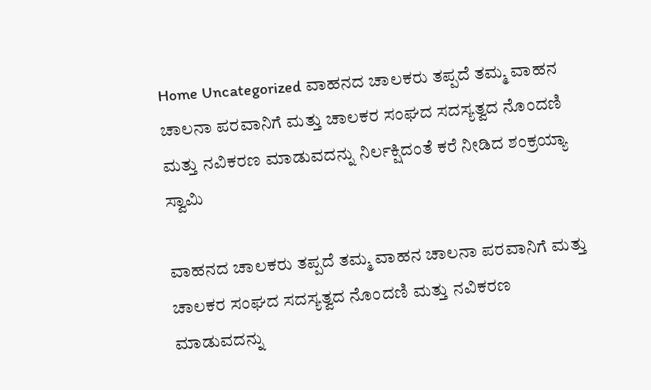Home Uncategorized ವಾಹನದ ಚಾಲಕರು ತಪ್ಪದೆ ತಮ್ಮ ವಾಹನ ಚಾಲನಾ ಪರವಾನಿಗೆ ಮತ್ತು ಚಾಲಕರ ಸಂಘದ ಸದಸ್ಯತ್ವದ ನೊಂದಣಿ ಮತ್ತು ನವಿಕರಣ ಮಾಡುವದನ್ನು ನಿರ್ಲಕ್ಷಿದಂತೆ ಕರೆ ನೀಡಿದ ಶಂಕ್ರಯ್ಯಾ ಸ್ವಾಮಿ

ವಾಹನದ ಚಾಲಕರು ತಪ್ಪದೆ ತಮ್ಮ ವಾಹನ ಚಾಲನಾ ಪರವಾನಿಗೆ ಮತ್ತು ಚಾಲಕರ ಸಂಘದ ಸದಸ್ಯತ್ವದ ನೊಂದಣಿ ಮತ್ತು ನವಿಕರಣ ಮಾಡುವದನ್ನು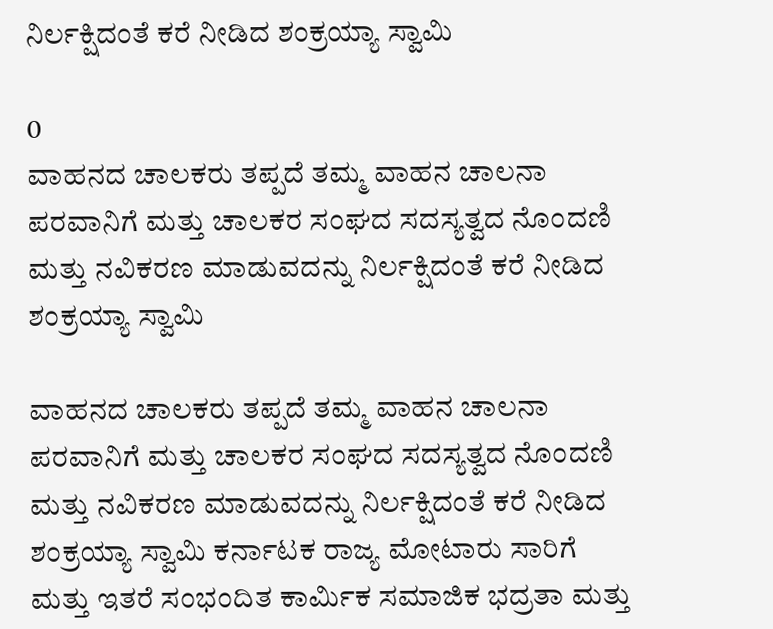ನಿರ್ಲಕ್ಷಿದಂತೆ ಕರೆ ನೀಡಿದ ಶಂಕ್ರಯ್ಯಾ ಸ್ವಾಮಿ

0
ವಾಹನದ ಚಾಲಕರು ತಪ್ಪದೆ ತಮ್ಮ ವಾಹನ ಚಾಲನಾ ಪರವಾನಿಗೆ ಮತ್ತು ಚಾಲಕರ ಸಂಘದ ಸದಸ್ಯತ್ವದ ನೊಂದಣಿ  ಮತ್ತು ನವಿಕರಣ ಮಾಡುವದನ್ನು ನಿರ್ಲಕ್ಷಿದಂತೆ ಕರೆ ನೀಡಿದ ಶಂಕ್ರಯ್ಯಾ ಸ್ವಾಮಿ

ವಾಹನದ ಚಾಲಕರು ತಪ್ಪದೆ ತಮ್ಮ ವಾಹನ ಚಾಲನಾ ಪರವಾನಿಗೆ ಮತ್ತು ಚಾಲಕರ ಸಂಘದ ಸದಸ್ಯತ್ವದ ನೊಂದಣಿ ಮತ್ತು ನವಿಕರಣ ಮಾಡುವದನ್ನು ನಿರ್ಲಕ್ಷಿದಂತೆ ಕರೆ ನೀಡಿದ ಶಂಕ್ರಯ್ಯಾ ಸ್ವಾಮಿ ಕರ್ನಾಟಕ ರಾಜ್ಯ ಮೋಟಾರು ಸಾರಿಗೆ ಮತ್ತು ಇತರೆ ಸಂಭಂದಿತ ಕಾರ್ಮಿಕ ಸಮಾಜಿಕ ಭದ್ರತಾ ಮತ್ತು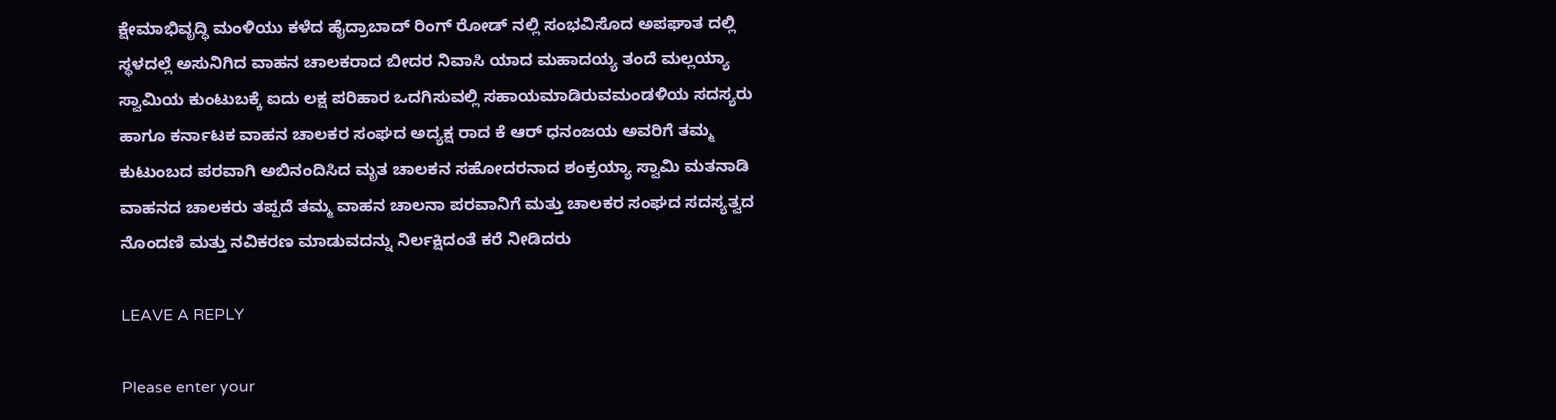ಕ್ಷೇಮಾಭಿವೃದ್ಧಿ ಮಂಳಿಯು ಕಳೆದ ಹೈದ್ರಾಬಾದ್ ರಿಂಗ್ ರೋಡ್ ನಲ್ಲಿ ಸಂಭವಿಸೊದ ಅಪಘಾತ ದಲ್ಲಿ ಸ್ಥಳದಲ್ಲೆ ಅಸುನಿಗಿದ ವಾಹನ ಚಾಲಕರಾದ ಬೀದರ ನಿವಾಸಿ ಯಾದ ಮಹಾದಯ್ಯ ತಂದೆ ಮಲ್ಲಯ್ಯಾ ಸ್ವಾಮಿಯ ಕುಂಟುಬಕ್ಕೆ ಐದು ಲಕ್ಷ ಪರಿಹಾರ ಒದಗಿಸುವಲ್ಲಿ ಸಹಾಯಮಾಡಿರುವಮಂಡಳಿಯ ಸದಸ್ಯರು ಹಾಗೂ ಕರ್ನಾಟಕ ವಾಹನ ಚಾಲಕರ ಸಂಘದ ಅದ್ಯಕ್ಷ ರಾದ ಕೆ ಆರ್ ಧನಂಜಯ ಅವರಿಗೆ ತಮ್ಮ ಕುಟುಂಬದ ಪರವಾಗಿ ಅಬಿನಂದಿಸಿದ ಮೃತ ಚಾಲಕನ ಸಹೋದರನಾದ ಶಂಕ್ರಯ್ಯಾ ಸ್ವಾಮಿ ಮತನಾಡಿ ವಾಹನದ ಚಾಲಕರು ತಪ್ಪದೆ ತಮ್ಮ ವಾಹನ ಚಾಲನಾ ಪರವಾನಿಗೆ ಮತ್ತು ಚಾಲಕರ ಸಂಘದ ಸದಸ್ಯತ್ವದ ನೊಂದಣಿ ಮತ್ತು ನವಿಕರಣ ಮಾಡುವದನ್ನು ನಿರ್ಲಕ್ಷಿದಂತೆ ಕರೆ ನೀಡಿದರು

LEAVE A REPLY

Please enter your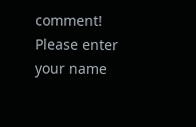comment!
Please enter your name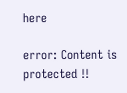here

error: Content is protected !!